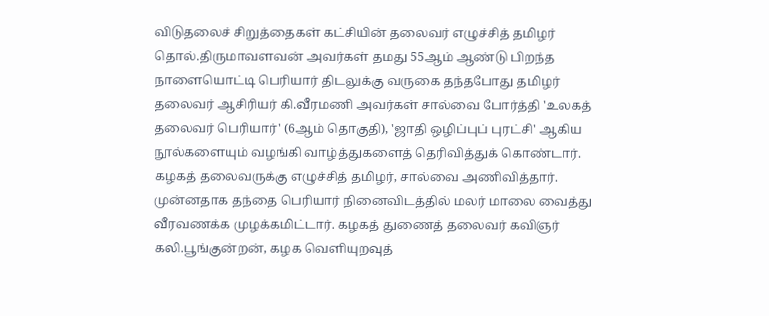விடுதலைச் சிறுத்தைகள் கட்சியின் தலைவர் எழுச்சித் தமிழர் தொல்.திருமாவளவன் அவர்கள் தமது 55ஆம் ஆண்டு பிறந்த நாளையொட்டி பெரியார் திடலுக்கு வருகை தந்தபோது தமிழர் தலைவர் ஆசிரியர் கி.வீரமணி அவர்கள் சால்வை போர்த்தி 'உலகத் தலைவர் பெரியார்' (6ஆம் தொகுதி), 'ஜாதி ஒழிப்புப் புரட்சி' ஆகிய நூல்களையும் வழங்கி வாழ்த்துகளைத் தெரிவித்துக் கொண்டார். கழகத் தலைவருக்கு எழுச்சித் தமிழர், சால்வை அணிவித்தார். முன்னதாக தந்தை பெரியார் நினைவிடத்தில் மலர் மாலை வைத்து வீரவணக்க முழக்கமிட்டார். கழகத் துணைத் தலைவர் கவிஞர் கலி.பூங்குன்றன், கழக வெளியுறவுத்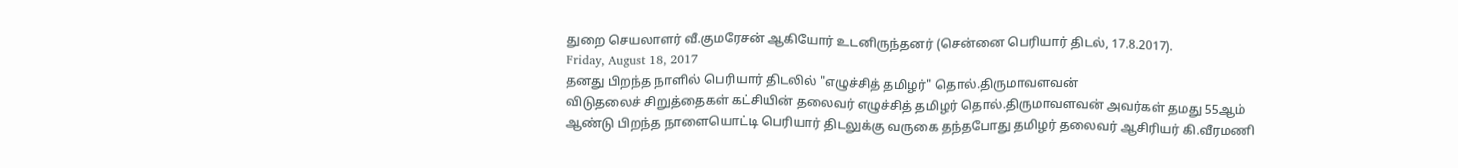துறை செயலாளர் வீ.குமரேசன் ஆகியோர் உடனிருந்தனர் (சென்னை பெரியார் திடல், 17.8.2017).
Friday, August 18, 2017
தனது பிறந்த நாளில் பெரியார் திடலில் "எழுச்சித் தமிழர்" தொல்.திருமாவளவன்
விடுதலைச் சிறுத்தைகள் கட்சியின் தலைவர் எழுச்சித் தமிழர் தொல்.திருமாவளவன் அவர்கள் தமது 55ஆம் ஆண்டு பிறந்த நாளையொட்டி பெரியார் திடலுக்கு வருகை தந்தபோது தமிழர் தலைவர் ஆசிரியர் கி.வீரமணி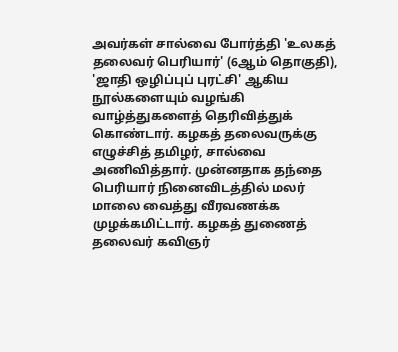அவர்கள் சால்வை போர்த்தி 'உலகத் தலைவர் பெரியார்' (6ஆம் தொகுதி), 'ஜாதி ஒழிப்புப் புரட்சி' ஆகிய நூல்களையும் வழங்கி வாழ்த்துகளைத் தெரிவித்துக் கொண்டார். கழகத் தலைவருக்கு எழுச்சித் தமிழர், சால்வை அணிவித்தார். முன்னதாக தந்தை பெரியார் நினைவிடத்தில் மலர் மாலை வைத்து வீரவணக்க முழக்கமிட்டார். கழகத் துணைத் தலைவர் கவிஞர்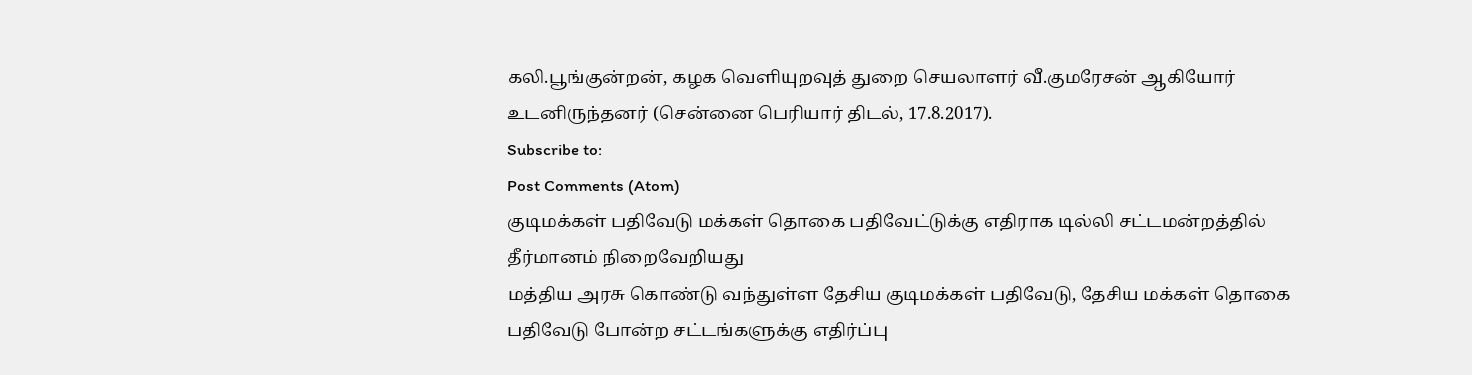கலி.பூங்குன்றன், கழக வெளியுறவுத் துறை செயலாளர் வீ.குமரேசன் ஆகியோர் உடனிருந்தனர் (சென்னை பெரியார் திடல், 17.8.2017).
Subscribe to:
Post Comments (Atom)
குடிமக்கள் பதிவேடு மக்கள் தொகை பதிவேட்டுக்கு எதிராக டில்லி சட்டமன்றத்தில் தீர்மானம் நிறைவேறியது
மத்திய அரசு கொண்டு வந்துள்ள தேசிய குடிமக்கள் பதிவேடு, தேசிய மக்கள் தொகை பதிவேடு போன்ற சட்டங்களுக்கு எதிர்ப்பு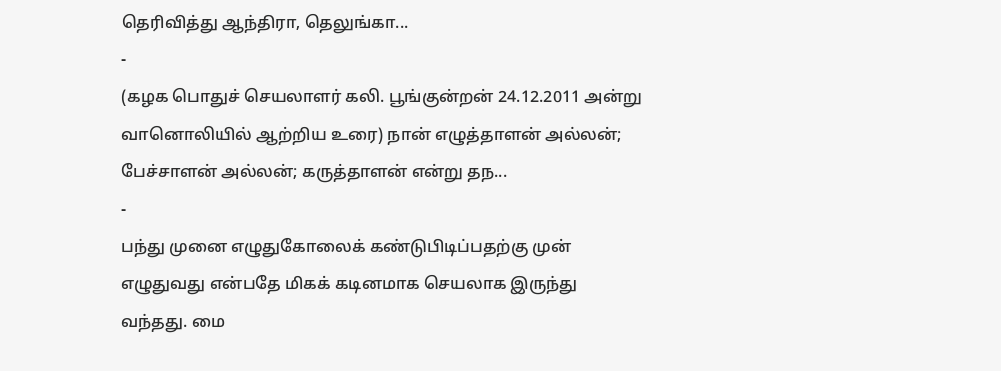தெரிவித்து ஆந்திரா, தெலுங்கா...
-
(கழக பொதுச் செயலாளர் கலி. பூங்குன்றன் 24.12.2011 அன்று வானொலியில் ஆற்றிய உரை) நான் எழுத்தாளன் அல்லன்; பேச்சாளன் அல்லன்; கருத்தாளன் என்று தந...
-
பந்து முனை எழுதுகோலைக் கண்டுபிடிப்பதற்கு முன் எழுதுவது என்பதே மிகக் கடினமாக செயலாக இருந்து வந்தது. மை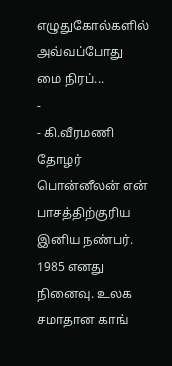எழுதுகோல்களில் அவ்வப்போது மை நிரப்...
-
- கி.வீரமணி தோழர் பொன்னீலன் என் பாசத்திற்குரிய இனிய நண்பர். 1985 எனது நினைவு. உலக சமாதான காங்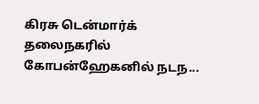கிரசு டென்மார்க் தலைநகரில் கோபன்ஹேகனில் நடந...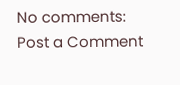No comments:
Post a Comment